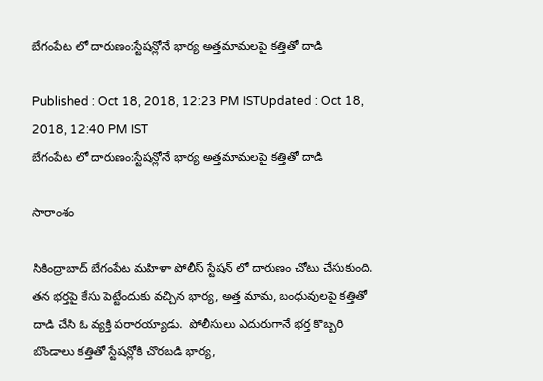బేగంపేట లో దారుణం:స్టేషన్లోనే భార్య అత్తమామలపై కత్తితో దాడి

Published : Oct 18, 2018, 12:23 PM ISTUpdated : Oct 18, 2018, 12:40 PM IST
బేగంపేట లో దారుణం:స్టేషన్లోనే భార్య అత్తమామలపై కత్తితో దాడి

సారాంశం

సికింద్రాబాద్ బేగంపేట మహిళా పోలీస్ స్టేషన్ లో దారుణం చోటు చేసుకుంది. తన భర్తపై కేసు పెట్టేందుకు వచ్చిన భార్య, అత్త మామ, బంధువులపై కత్తితో దాడి చేసి ఓ వ్యక్తి పరారయ్యాడు.  పోలీసులు ఎదురుగానే భర్త కొబ్బరి బొండాలు కత్తితో స్టేషన్లోకి చొరబడి భార్య,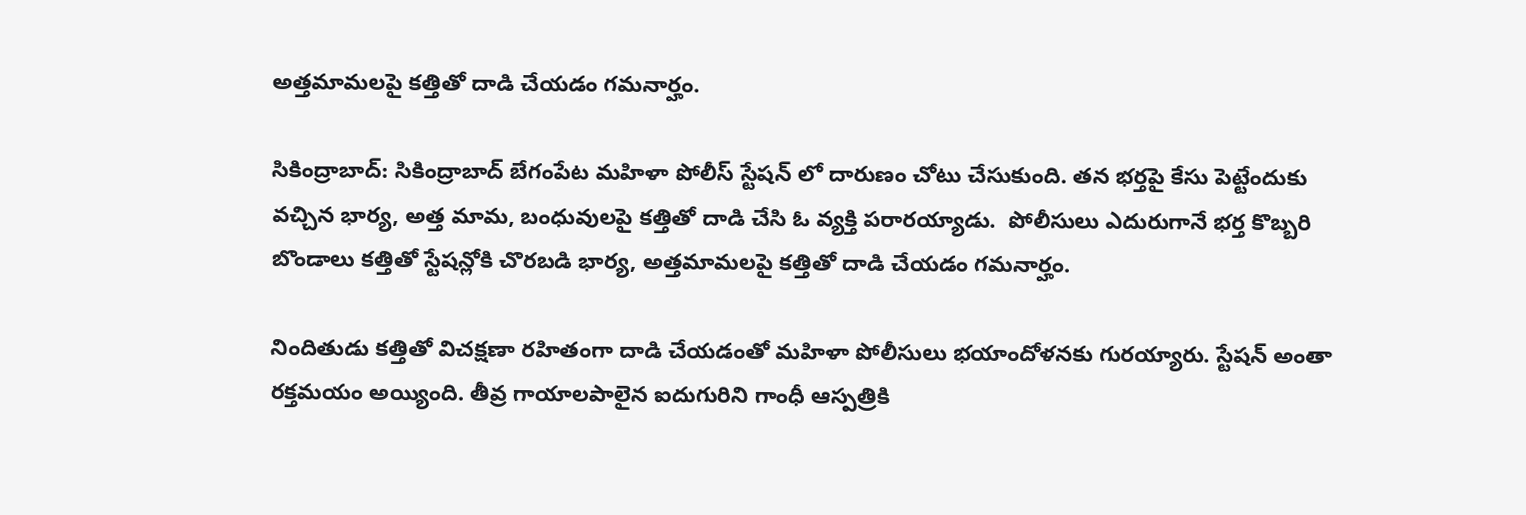అత్తమామలపై కత్తితో దాడి చేయడం గమనార్హం.

సికింద్రాబాద్: సికింద్రాబాద్ బేగంపేట మహిళా పోలీస్ స్టేషన్ లో దారుణం చోటు చేసుకుంది. తన భర్తపై కేసు పెట్టేందుకు వచ్చిన భార్య, అత్త మామ, బంధువులపై కత్తితో దాడి చేసి ఓ వ్యక్తి పరారయ్యాడు.  పోలీసులు ఎదురుగానే భర్త కొబ్బరి బొండాలు కత్తితో స్టేషన్లోకి చొరబడి భార్య, అత్తమామలపై కత్తితో దాడి చేయడం గమనార్హం.

నిందితుడు కత్తితో విచక్షణా రహితంగా దాడి చేయడంతో మహిళా పోలీసులు భయాందోళనకు గురయ్యారు. స్టేషన్ అంతా రక్తమయం అయ్యింది. తీవ్ర గాయాలపాలైన ఐదుగురిని గాంధీ ఆస్పత్రికి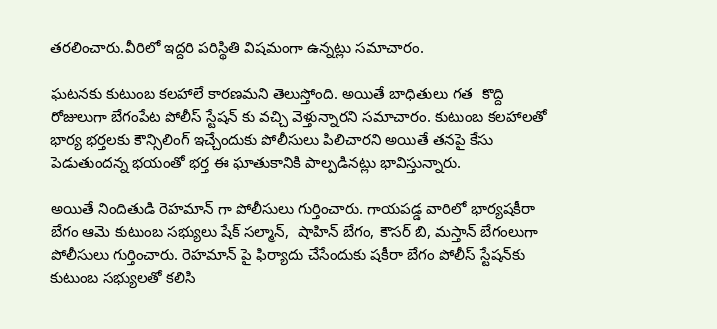తరలించారు.వీరిలో ఇద్దరి పరిస్థితి విషమంగా ఉన్నట్లు సమాచారం.

ఘటనకు కుటుంబ కలహాలే కారణమని తెలుస్తోంది. అయితే బాధితులు గత  కొద్ది రోజులుగా బేగంపేట పోలీస్ స్టేషన్ కు వచ్చి వెళ్తున్నారని సమాచారం. కుటుంబ కలహాలతో భార్య భర్తలకు కౌన్సిలింగ్ ఇచ్చేందుకు పోలీసులు పిలిచారని అయితే తనపై కేసు పెడుతుందన్న భయంతో భర్త ఈ ఘాతుకానికి పాల్పడినట్లు భావిస్తున్నారు.

అయితే నిందితుడి రెహమాన్ గా పోలీసులు గుర్తించారు. గాయపడ్డ వారిలో భార్యషకీరా బేగం ఆమె కుటుంబ సభ్యులు షేక్ సల్మాన్,  షాహిన్‌ బేగం, కౌసర్‌ బి, మస్తాన్‌ బేగంలుగా పోలీసులు గుర్తించారు. రెహమాన్ పై ఫిర్యాదు చేసేందుకు షకీరా బేగం పోలీస్‌ స్టేషన్‌కు కుటుంబ సభ్యులతో కలిసి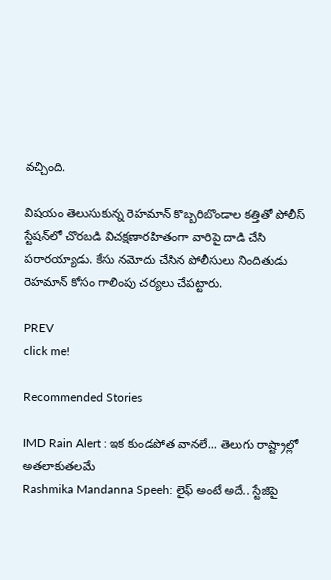వచ్చింది.

విషయం తెలుసుకున్న రెహమాన్ కొబ్బరిబొండాల కత్తితో పోలీస్ స్టేషన్‌లో చొరబడి విచక్షణారహితంగా వారిపై దాడి చేసి పరారయ్యాడు. కేసు నమోదు చేసిన పోలీసులు నిందితుడు రెహమాన్ కోసం గాలింపు చర్యలు చేపట్టారు.

PREV
click me!

Recommended Stories

IMD Rain Alert : ఇక కుండపోత వానలే... తెలుగు రాష్ట్రాల్లో అతలాకుతలమే
Rashmika Mandanna Speeh: లైఫ్ అంటే అదే.. స్టేజిపై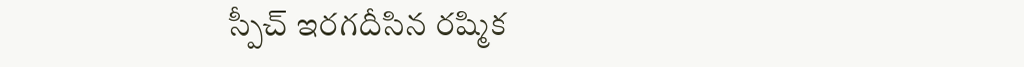స్పీచ్ ఇరగదీసిన రష్మిక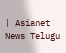| Asianet News Telugu